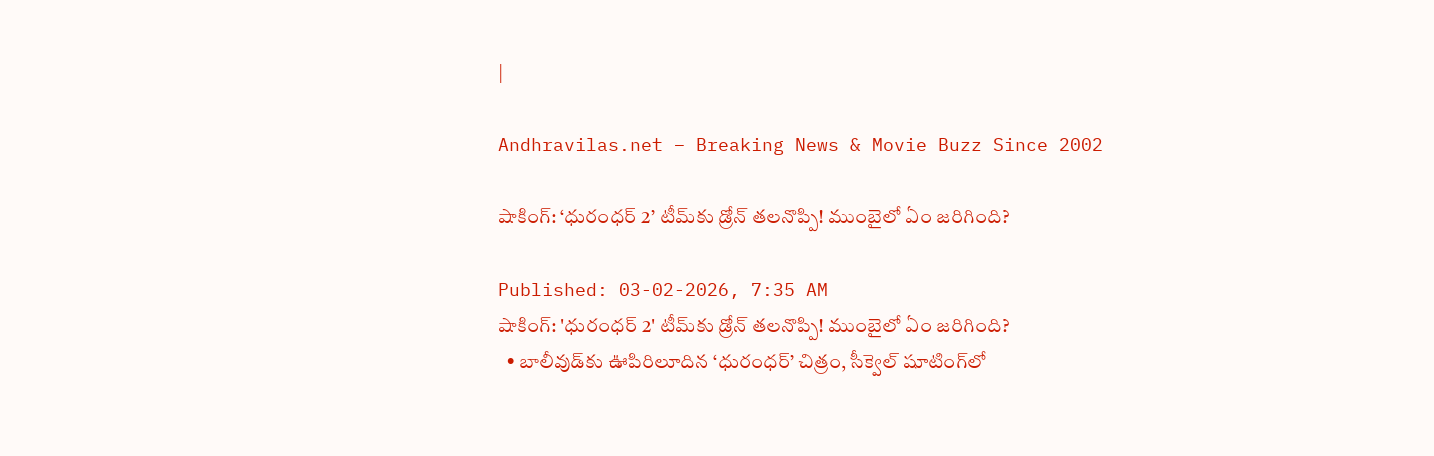|

Andhravilas.net – Breaking News & Movie Buzz Since 2002

షాకింగ్: ‘ధురంధర్ 2’ టీమ్‌కు డ్రోన్ తలనొప్పి! ముంబైలో ఏం జరిగింది?

Published: 03-02-2026, 7:35 AM
షాకింగ్: 'ధురంధర్ 2' టీమ్‌కు డ్రోన్ తలనొప్పి! ముంబైలో ఏం జరిగింది?
  • బాలీవుడ్‌కు ఊపిరిలూదిన ‘ధురంధర్’ చిత్రం, సీక్వెల్ షూటింగ్‌లో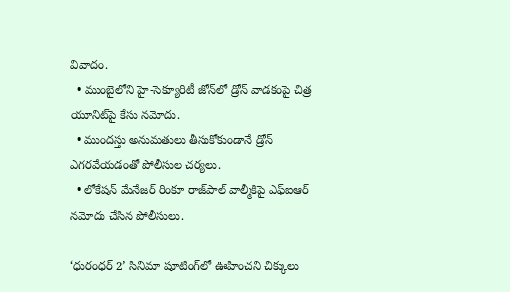వివాదం.
  • ముంబైలోని హై-సెక్యూరిటీ జోన్‌లో డ్రోన్ వాడకంపై చిత్ర యూనిట్‌పై కేసు నమోదు.
  • ముందస్తు అనుమతులు తీసుకోకుండానే డ్రోన్ ఎగరవేయడంతో పోలీసుల చర్యలు.
  • లోకేషన్ మేనేజర్ రింకూ రాజ్‌పాల్ వాల్మీకిపై ఎఫ్ఐఆర్ నమోదు చేసిన పోలీసులు.

‘ధురంధర్ 2’ సినిమా షూటింగ్‌లో ఊహించని చిక్కులు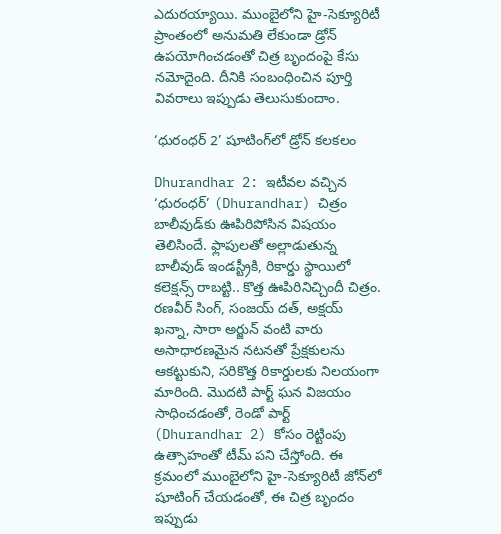ఎదురయ్యాయి. ముంబైలోని హై-సెక్యూరిటీ ప్రాంతంలో అనుమతి లేకుండా డ్రోన్ ఉపయోగించడంతో చిత్ర బృందంపై కేసు నమోదైంది. దీనికి సంబంధించిన పూర్తి వివరాలు ఇప్పుడు తెలుసుకుందాం.

‘ధురంధర్ 2’ షూటింగ్‌లో డ్రోన్ కలకలం

Dhurandhar 2: ఇటీవల వచ్చిన ‘ధురంధర్’ (Dhurandhar) చిత్రం బాలీవుడ్‌కు ఊపిరిపోసిన విషయం తెలిసిందే. ఫ్లాపులతో అల్లాడుతున్న బాలీవుడ్ ఇండస్ట్రీకి, రికార్డు స్థాయిలో కలెక్షన్స్ రాబట్టి.. కొత్త ఊపిరినిచ్చిందీ చిత్రం. రణవీర్ సింగ్, సంజయ్ దత్, అక్షయ్ ఖన్నా, సారా అర్జున్ వంటి వారు అసాధారణమైన నటనతో ప్రేక్షకులను ఆకట్టుకుని, సరికొత్త రికార్డులకు నిలయంగా మారింది. మొదటి పార్ట్ ఘన విజయం సాధించడంతో, రెండో పార్ట్ (Dhurandhar 2) కోసం రెట్టింపు ఉత్సాహంతో టీమ్ పని చేస్తోంది. ఈ క్రమంలో ముంబైలోని హై-సెక్యూరిటీ జోన్‌లో షూటింగ్ చేయడంతో, ఈ చిత్ర బృందం ఇప్పుడు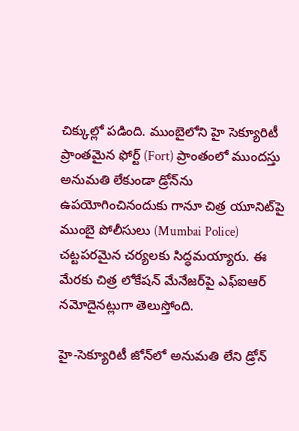చిక్కుల్లో పడింది. ముంబైలోని హై సెక్యూరిటీ ప్రాంతమైన ఫోర్ట్ (Fort) ప్రాంతంలో ముందస్తు అనుమతి లేకుండా డ్రోన్‌ను ఉపయోగించినందుకు గానూ చిత్ర యూనిట్‌పై ముంబై పోలీసులు (Mumbai Police) చట్టపరమైన చర్యలకు సిద్ధమయ్యారు. ఈ మేరకు చిత్ర లోకేషన్ మేనేజర్‌పై ఎఫ్ఐఆర్ నమోదైనట్లుగా తెలుస్తోంది.

హై-సెక్యూరిటీ జోన్‌లో అనుమతి లేని డ్రోన్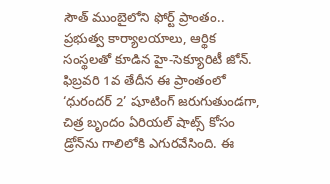సౌత్ ముంబైలోని ఫోర్ట్ ప్రాంతం.. ప్రభుత్వ కార్యాలయాలు, ఆర్థిక సంస్థలతో కూడిన హై-సెక్యూరిటీ జోన్. ఫిబ్రవరి 1వ తేదీన ఈ ప్రాంతంలో ‘ధురందర్ 2’ షూటింగ్ జరుగుతుండగా, చిత్ర బృందం ఏరియల్ షాట్స్ కోసం డ్రోన్‌ను గాలిలోకి ఎగురవేసింది. ఈ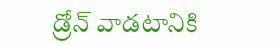డ్రోన్ వాడటానికి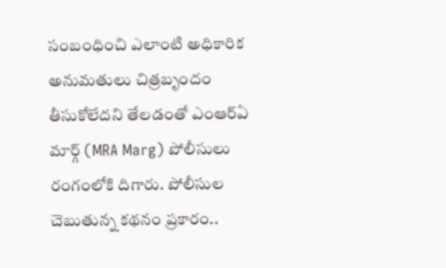సంబంధించి ఎలాంటి అధికారిక అనుమతులు చిత్రబృందం తీసుకోలేదని తేలడంతో ఎంఆర్ఏ మార్గ్ (MRA Marg) పోలీసులు రంగంలోకి దిగారు. పోలీసుల చెబుతున్న కథనం ప్రకారం..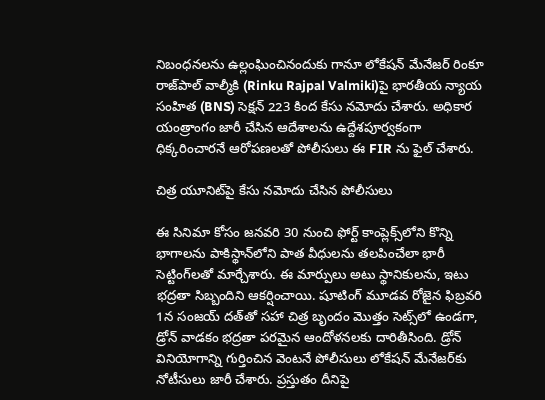నిబంధనలను ఉల్లంఘించినందుకు గానూ లోకేషన్ మేనేజర్ రింకూ రాజ్‌పాల్ వాల్మీకి (Rinku Rajpal Valmiki)పై భారతీయ న్యాయ సంహిత (BNS) సెక్షన్ 223 కింద కేసు నమోదు చేశారు. అధికార యంత్రాంగం జారీ చేసిన ఆదేశాలను ఉద్దేశపూర్వకంగా ధిక్కరించారనే ఆరోపణల‌తో పోలీసులు ఈ FIR ను ఫైల్ చేశారు.

చిత్ర యూనిట్‌పై కేసు నమోదు చేసిన పోలీసులు

ఈ సినిమా కోసం జనవరి 30 నుంచి ఫోర్ట్ కాంప్లెక్స్‌లోని కొన్ని భాగాలను పాకిస్థాన్‌లోని పాత వీధులను తలపించేలా భారీ సెట్టింగ్‌లతో మార్చేశారు. ఈ మార్పులు అటు స్థానికులను, ఇటు భద్రతా సిబ్బందిని ఆకర్షించాయి. షూటింగ్ మూడవ రోజైన ఫిబ్రవరి 1న సంజయ్ దత్‌తో సహా చిత్ర బృందం మొత్తం సెట్స్‌లో ఉండగా, డ్రోన్ వాడకం భద్రతా పరమైన ఆందోళనలకు దారితీసింది. డ్రోన్ వినియోగాన్ని గుర్తించిన వెంటనే పోలీసులు లోకేషన్ మేనేజర్‌కు నోటీసులు జారీ చేశారు. ప్రస్తుతం దీనిపై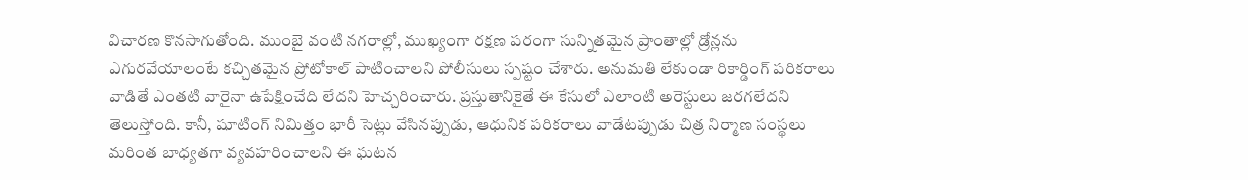విచారణ కొనసాగుతోంది. ముంబై వంటి నగరాల్లో, ముఖ్యంగా రక్షణ పరంగా సున్నితమైన ప్రాంతాల్లో డ్రోన్లను ఎగురవేయాలంటే కచ్చితమైన ప్రోటోకాల్ పాటించాలని పోలీసులు స్పష్టం చేశారు. అనుమతి లేకుండా రికార్డింగ్ పరికరాలు వాడితే ఎంతటి వారైనా ఉపేక్షించేది లేదని హెచ్చరించారు. ప్రస్తుతానికైతే ఈ కేసులో ఎలాంటి అరెస్టులు జరగలేదని తెలుస్తోంది. కానీ, షూటింగ్ నిమిత్తం భారీ సెట్లు వేసినప్పుడు, ఆధునిక పరికరాలు వాడేటప్పుడు చిత్ర నిర్మాణ సంస్థలు మరింత బాధ్యతగా వ్యవహరించాలని ఈ ఘటన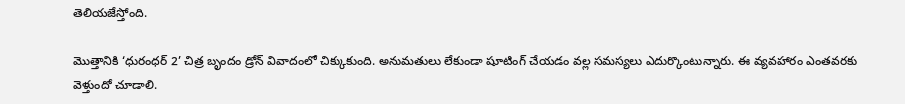తెలియజేస్తోంది.

మొత్తానికి ‘ధురంధర్ 2’ చిత్ర బృందం డ్రోన్ వివాదంలో చిక్కుకుంది. అనుమతులు లేకుండా షూటింగ్ చేయడం వల్ల సమస్యలు ఎదుర్కొంటున్నారు. ఈ వ్యవహారం ఎంతవరకు వెళ్తుందో చూడాలి.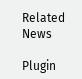Related News

Plugin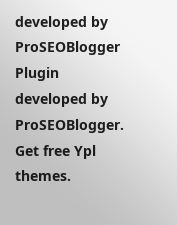developed by ProSEOBlogger
Plugin developed by ProSEOBlogger. Get free Ypl themes.